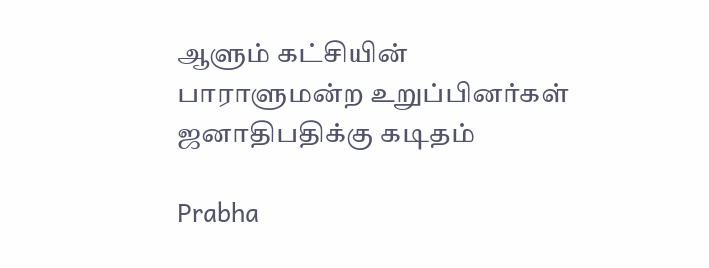ஆளும் கட்சியின் பாராளுமன்ற உறுப்பினர்கள் ஜனாதிபதிக்கு கடிதம்

Prabha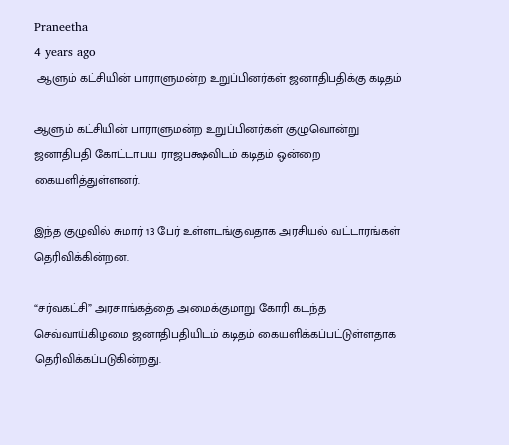Praneetha
4 years ago
 ஆளும் கட்சியின் பாராளுமன்ற உறுப்பினர்கள் ஜனாதிபதிக்கு கடிதம்

ஆளும் கட்சியின் பாராளுமன்ற உறுப்பினர்கள் குழுவொன்று ஜனாதிபதி கோட்டாபய ராஜபக்ஷவிடம் கடிதம் ஒன்றை கையளித்துள்ளனர்.

இந்த குழுவில் சுமார் 13 பேர் உள்ளடங்குவதாக அரசியல் வட்டாரங்கள் தெரிவிக்கின்றன.

“சர்வகட்சி” அரசாங்கத்தை அமைக்குமாறு கோரி கடந்த செவ்வாய்கிழமை ஜனாதிபதியிடம் கடிதம் கையளிக்கப்பட்டுள்ளதாக தெரிவிக்கப்படுகின்றது.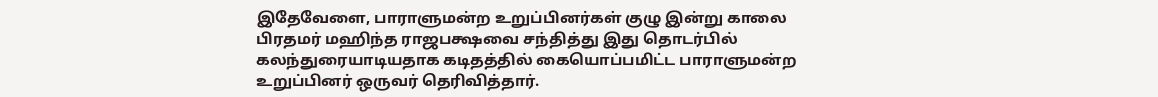இதேவேளை, பாராளுமன்ற உறுப்பினர்கள் குழு இன்று காலை பிரதமர் மஹிந்த ராஜபக்ஷவை சந்தித்து இது தொடர்பில் கலந்துரையாடியதாக கடிதத்தில் கையொப்பமிட்ட பாராளுமன்ற உறுப்பினர் ஒருவர் தெரிவித்தார்.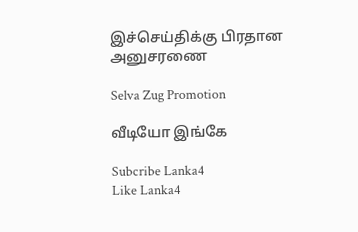இச்செய்திக்கு பிரதான அனுசரணை

Selva Zug Promotion

வீடியோ இங்கே

Subcribe Lanka4
Like Lanka4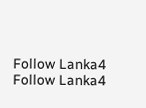Follow Lanka4
Follow Lanka4